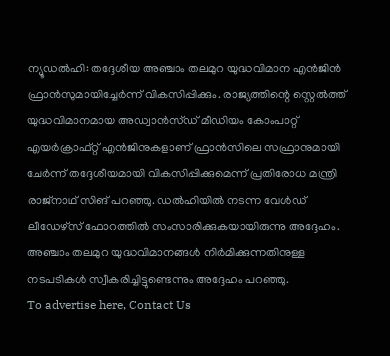ന്യൂഡൽഹി: തദ്ദേശീയ അഞ്ചാം തലമുറ യുദ്ധവിമാന എൻജിൻ ഫ്രാൻസുമായിച്ചേർന്ന് വികസിപ്പിക്കും. രാജ്യത്തിന്റെ സ്റ്റെൽത്ത് യുദ്ധവിമാനമായ അഡ്വാൻസ്ഡ് മീഡിയം കോംപാറ്റ് എയർക്രാഫ്റ്റ് എൻജിനുകളാണ് ഫ്രാൻസിലെ സഫ്രാനുമായി ചേർന്ന് തദ്ദേശീയമായി വികസിപ്പിക്കുമെന്ന് പ്രതിരോധ മന്ത്രി രാജ്നാഥ് സിങ് പറഞ്ഞു. ഡൽഹിയിൽ നടന്ന വേൾഡ് ലീഡേഴ്സ് ഫോറത്തിൽ സംസാരിക്കുകയായിരുന്നു അദ്ദേഹം. അഞ്ചാം തലമുറ യുദ്ധവിമാനങ്ങൾ നിർമിക്കുന്നതിനുള്ള നടപടികൾ സ്വീകരിച്ചിട്ടുണ്ടെന്നും അദ്ദേഹം പറഞ്ഞു.
To advertise here, Contact Us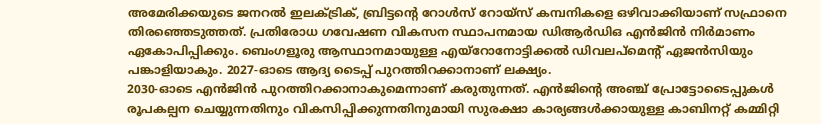അമേരിക്കയുടെ ജനറൽ ഇലക്ട്രിക്, ബ്രിട്ടന്റെ റോൾസ് റോയ്സ് കമ്പനികളെ ഒഴിവാക്കിയാണ് സഫ്രാനെ തിരഞ്ഞെടുത്തത്. പ്രതിരോധ ഗവേഷണ വികസന സ്ഥാപനമായ ഡിആർഡിഒ എൻജിൻ നിർമാണം ഏകോപിപ്പിക്കും. ബെംഗളൂരു ആസ്ഥാനമായുള്ള എയ്റോനോട്ടിക്കൽ ഡിവലപ്മെന്റ് ഏജൻസിയും പങ്കാളിയാകും. 2027-ഓടെ ആദ്യ ടൈപ്പ് പുറത്തിറക്കാനാണ് ലക്ഷ്യം.
2030-ഓടെ എൻജിൻ പുറത്തിറക്കാനാകുമെന്നാണ് കരുതുന്നത്. എൻജിന്റെ അഞ്ച് പ്രോട്ടോടൈപ്പുകൾ രൂപകല്പന ചെയ്യുന്നതിനും വികസിപ്പിക്കുന്നതിനുമായി സുരക്ഷാ കാര്യങ്ങൾക്കായുള്ള കാബിനറ്റ് കമ്മിറ്റി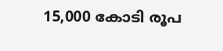15,000 കോടി രൂപ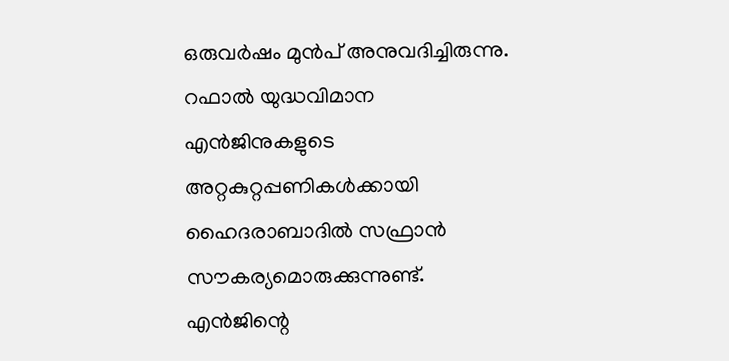ഒരുവർഷം മുൻപ് അനുവദിച്ചിരുന്നു.
റഫാൽ യുദ്ധവിമാന എൻജിനുകളുടെ അറ്റകുറ്റപ്പണികൾക്കായി ഹൈദരാബാദിൽ സഫ്രാൻ സൗകര്യമൊരുക്കുന്നുണ്ട്. എൻജിന്റെ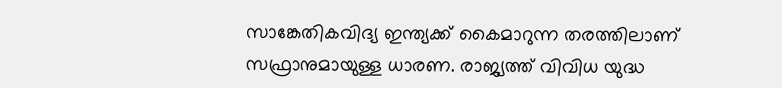സാങ്കേതികവിദ്യ ഇന്ത്യക്ക് കൈമാറുന്ന തരത്തിലാണ് സഫ്രാനുമായുള്ള ധാരണ. രാജ്യത്ത് വിവിധ യുദ്ധ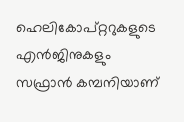ഹെലികോപ്റ്ററുകളുടെ എൻജിനുകളും സഫ്രാൻ കമ്പനിയാണ്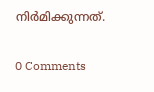നിർമിക്കുന്നത്.

0 Comments